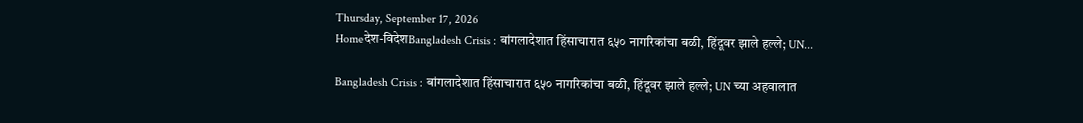Thursday, September 17, 2026
Homeदेश-विदेशBangladesh Crisis : बांगलादेशात हिंसाचारात ६५० नागरिकांचा बळी, हिंदूवर झाले हल्ले; UN...

Bangladesh Crisis : बांगलादेशात हिंसाचारात ६५० नागरिकांचा बळी, हिंदूवर झाले हल्ले; UN च्या अहवालात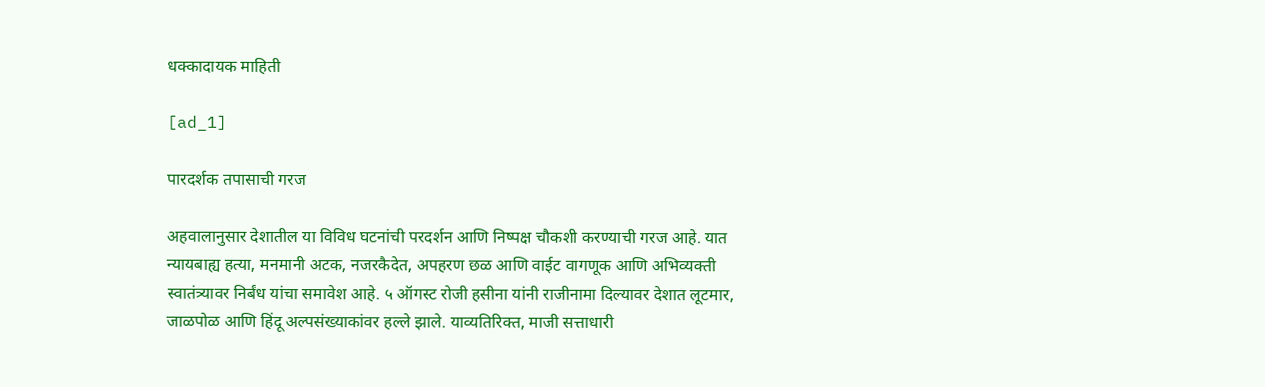धक्कादायक माहिती

[ad_1]

पारदर्शक तपासाची गरज

अहवालानुसार देशातील या विविध घटनांची परदर्शन आणि निष्पक्ष चौकशी करण्याची गरज आहे. यात न्यायबाह्य हत्या, मनमानी अटक, नजरकैदेत, अपहरण छळ आणि वाईट वागणूक आणि अभिव्यक्ती स्वातंत्र्यावर निर्बंध यांचा समावेश आहे. ५ ऑगस्ट रोजी हसीना यांनी राजीनामा दिल्यावर देशात लूटमार, जाळपोळ आणि हिंदू अल्पसंख्याकांवर हल्ले झाले. याव्यतिरिक्त, माजी सत्ताधारी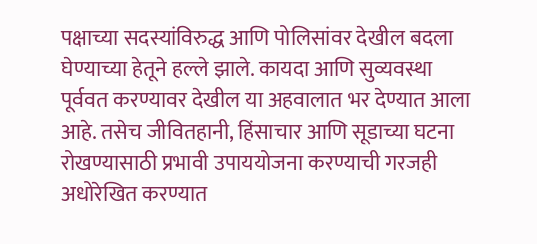पक्षाच्या सदस्यांविरुद्ध आणि पोलिसांवर देखील बदला घेण्याच्या हेतूने हल्ले झाले. कायदा आणि सुव्यवस्था पूर्ववत करण्यावर देखील या अहवालात भर देण्यात आला आहे. तसेच जीवितहानी, हिंसाचार आणि सूडाच्या घटना रोखण्यासाठी प्रभावी उपाययोजना करण्याची गरजही अधोरेखित करण्यात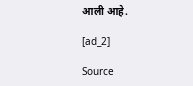आली आहे.

[ad_2]

Source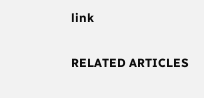link

RELATED ARTICLES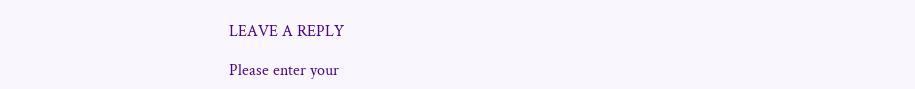LEAVE A REPLY

Please enter your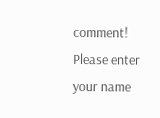comment!
Please enter your name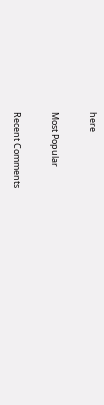here

Most Popular

Recent Comments